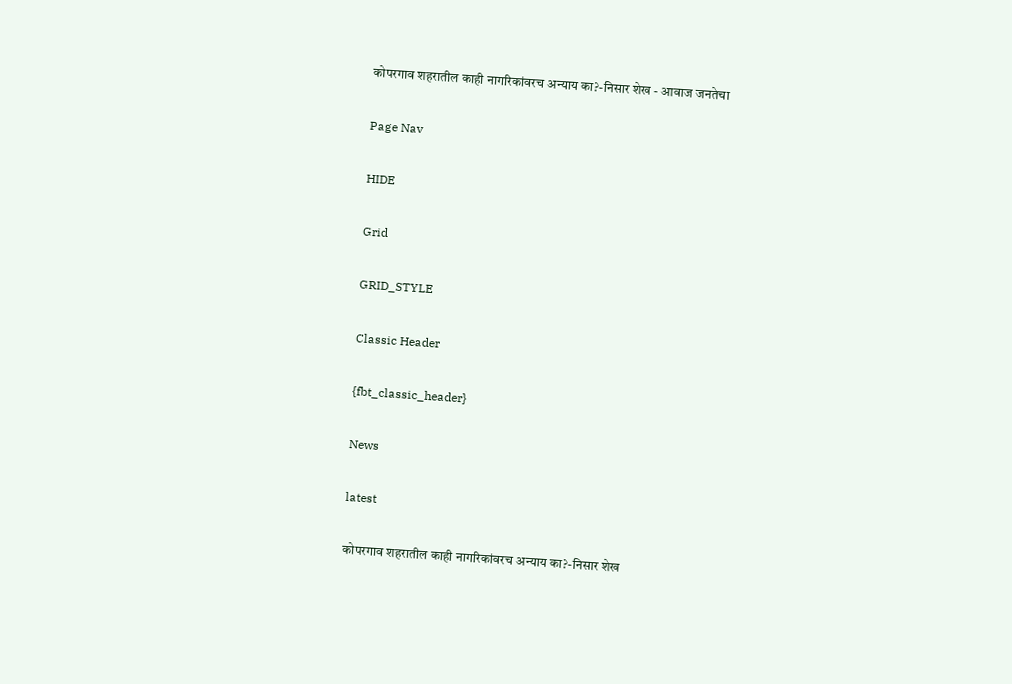कोपरगाव शहरातील काही नागरिकांवरच अन्याय का?-निसार शेख - आवाज जनतेचा

Page Nav

HIDE

Grid

GRID_STYLE

Classic Header

{fbt_classic_header}

News

latest

कोपरगाव शहरातील काही नागरिकांवरच अन्याय का?-निसार शेख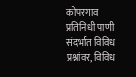कोपरगाव प्रतिनिधी पाणी संदर्भात विविध प्रश्नांवर, विविध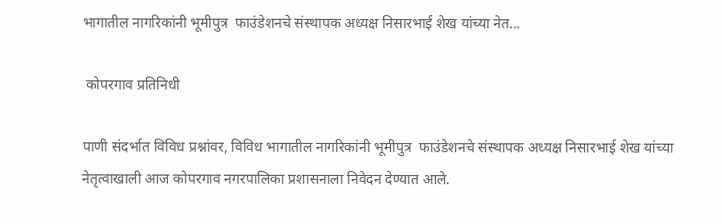भागातील नागरिकांनी भूमीपुत्र  फाउंडेशनचे संस्थापक अध्यक्ष निसारभाई शेख यांच्या नेत...

 कोपरगाव प्रतिनिधी

पाणी संदर्भात विविध प्रश्नांवर, विविध भागातील नागरिकांनी भूमीपुत्र  फाउंडेशनचे संस्थापक अध्यक्ष निसारभाई शेख यांच्या नेतृत्वाखाली आज कोपरगाव नगरपालिका प्रशासनाला निवेदन देण्यात आले.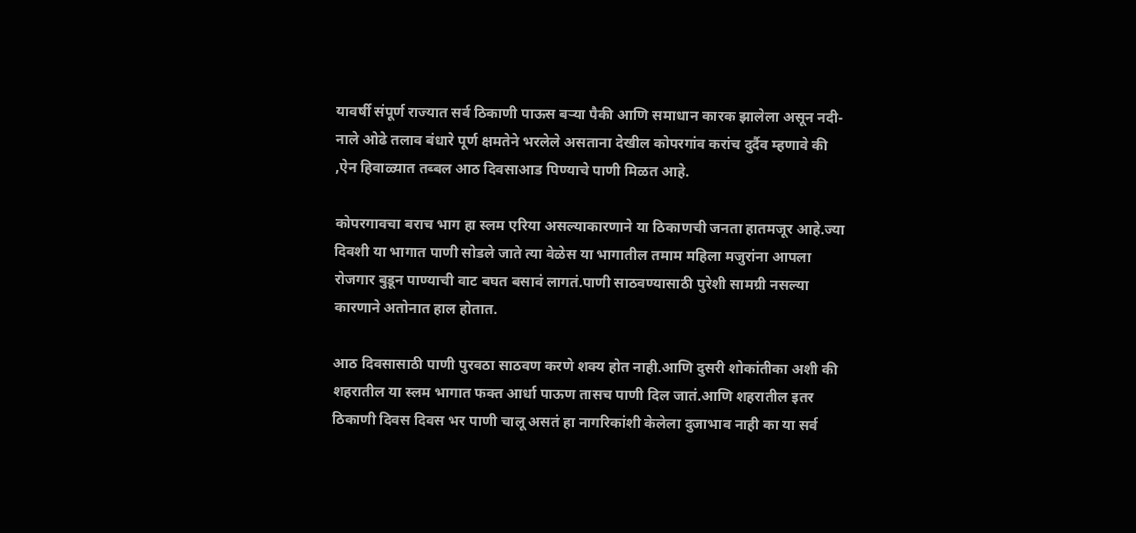यावर्षी संपूर्ण राज्यात सर्व ठिकाणी पाऊस बऱ्या पैकी आणि समाधान कारक झालेला असून नदी-नाले ओढे तलाव बंधारे पूर्ण क्षमतेने भरलेले असताना देखील कोपरगांव करांच दुर्दैव म्हणावे की ,ऐन हिवाळ्यात तब्बल आठ दिवसाआड पिण्याचे पाणी मिळत आहे.

कोपरगावचा बराच भाग हा स्लम एरिया असल्याकारणाने या ठिकाणची जनता हातमजूर आहे.ज्या दिवशी या भागात पाणी सोडले जाते त्या वेळेस या भागातील तमाम महिला मजुरांना आपला रोजगार बुडून पाण्याची वाट बघत बसावं लागतं.पाणी साठवण्यासाठी पुरेशी सामग्री नसल्या कारणाने अतोनात हाल होतात.

आठ दिवसासाठी पाणी पुरवठा साठवण करणे शक्य होत नाही.आणि दुसरी शोकांतीका अशी की शहरातील या स्लम भागात फक्त आर्धा पाऊण तासच पाणी दिल जातं.आणि शहरातील इतर ठिकाणी दिवस दिवस भर पाणी चालू असतं हा नागरिकांशी केलेला दुजाभाव नाही का या सर्व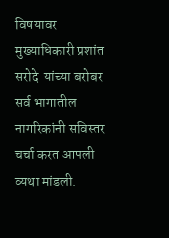विषयावर मुख्याधिकारी प्रशांत सरोदे  यांच्या बरोबर सर्व भागातील नागरिकांनी सविस्तर चर्चा करत आपली व्यथा मांडली.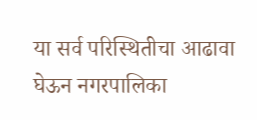या सर्व परिस्थितीचा आढावा घेऊन नगरपालिका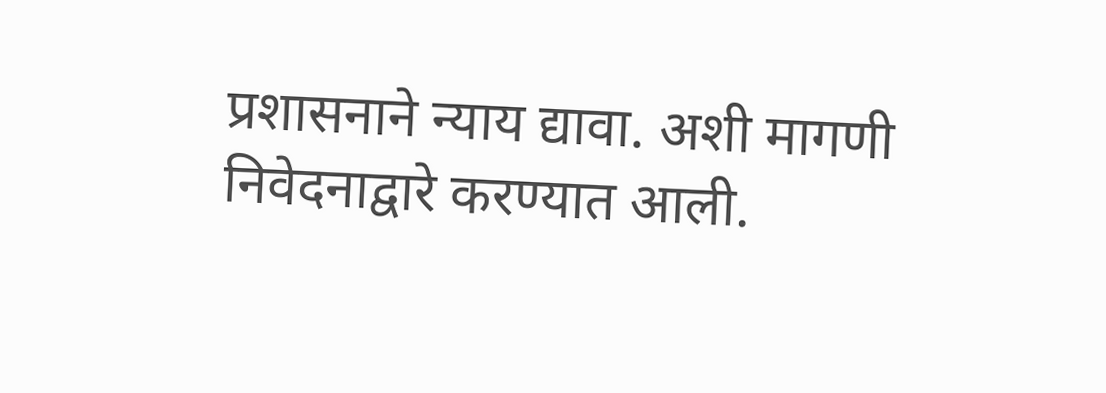प्रशासनाने न्याय द्यावा. अशी मागणी निवेदनाद्वारे करण्यात आली.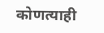कोणत्याही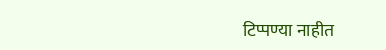टिप्पण्‍या नाहीत